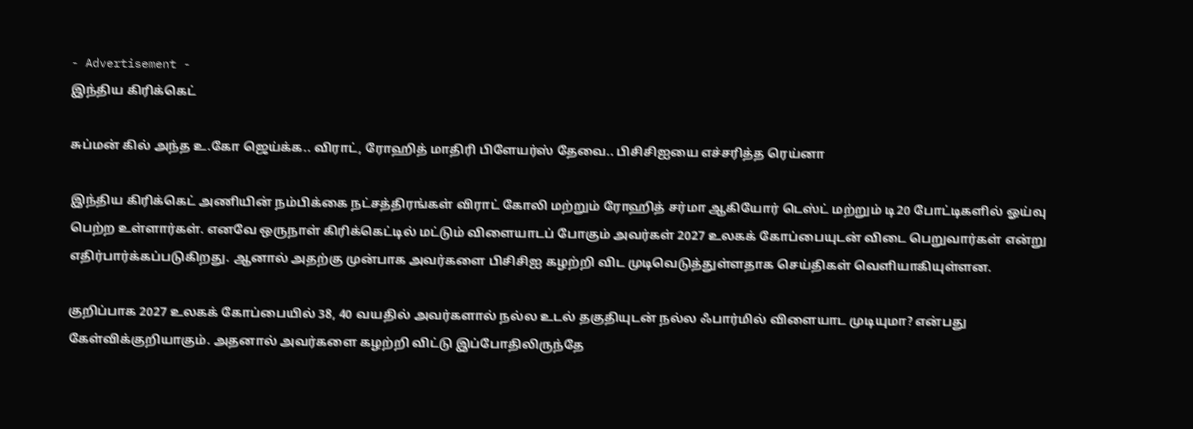- Advertisement -
இந்திய கிரிக்கெட்

சுப்மன் கில் அந்த உ.கோ ஜெய்க்க.. விராட், ரோஹித் மாதிரி பிளேயர்ஸ் தேவை.. பிசிசிஐயை எச்சரித்த ரெய்னா

இந்திய கிரிக்கெட் அணியின் நம்பிக்கை நட்சத்திரங்கள் விராட் கோலி மற்றும் ரோஹித் சர்மா ஆகியோர் டெஸ்ட் மற்றும் டி20 போட்டிகளில் ஓய்வு பெற்ற உள்ளார்கள். எனவே ஒருநாள் கிரிக்கெட்டில் மட்டும் விளையாடப் போகும் அவர்கள் 2027 உலகக் கோப்பையுடன் விடை பெறுவார்கள் என்று எதிர்பார்க்கப்படுகிறது. ஆனால் அதற்கு முன்பாக அவர்களை பிசிசிஐ கழற்றி விட முடிவெடுத்துள்ளதாக செய்திகள் வெளியாகியுள்ளன.

குறிப்பாக 2027 உலகக் கோப்பையில் 38, 40 வயதில் அவர்களால் நல்ல உடல் தகுதியுடன் நல்ல ஃபார்மில் விளையாட முடியுமா? என்பது கேள்விக்குறியாகும். அதனால் அவர்களை கழற்றி விட்டு இப்போதிலிருந்தே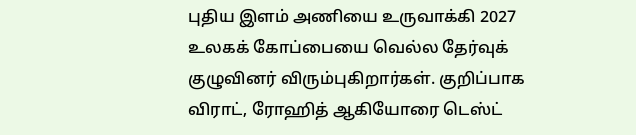புதிய இளம் அணியை உருவாக்கி 2027 உலகக் கோப்பையை வெல்ல தேர்வுக் குழுவினர் விரும்புகிறார்கள். குறிப்பாக விராட், ரோஹித் ஆகியோரை டெஸ்ட்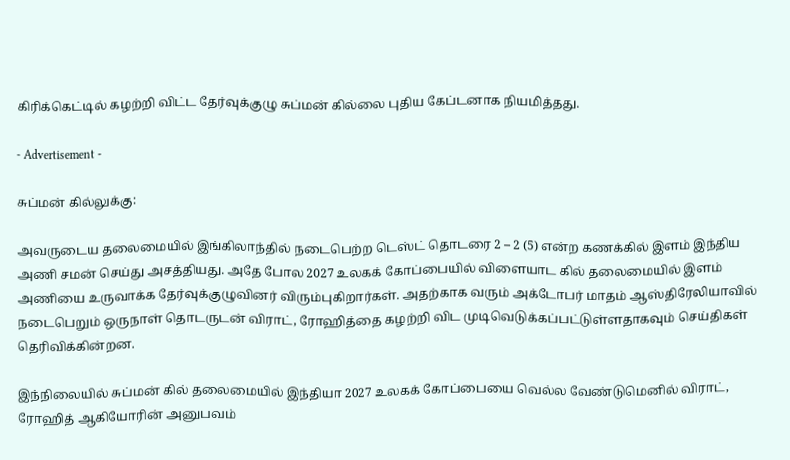கிரிக்கெட்டில் கழற்றி விட்ட தேர்வுக்குழு சுப்மன் கில்லை புதிய கேப்டனாக நியமித்தது.

- Advertisement -

சுப்மன் கில்லுக்கு:

அவருடைய தலைமையில் இங்கிலாந்தில் நடைபெற்ற டெஸ்ட் தொடரை 2 – 2 (5) என்ற கணக்கில் இளம் இந்திய அணி சமன் செய்து அசத்தியது. அதே போல 2027 உலகக் கோப்பையில் விளையாட கில் தலைமையில் இளம் அணியை உருவாக்க தேர்வுக்குழுவினர் விரும்புகிறார்கள். அதற்காக வரும் அக்டோபர் மாதம் ஆஸ்திரேலியாவில் நடைபெறும் ஒருநாள் தொடருடன் விராட், ரோஹித்தை கழற்றி விட முடிவெடுக்கப்பட்டுள்ளதாகவும் செய்திகள் தெரிவிக்கின்றன.

இந்நிலையில் சுப்மன் கில் தலைமையில் இந்தியா 2027 உலகக் கோப்பையை வெல்ல வேண்டுமெனில் விராட், ரோஹித் ஆகியோரின் அனுபவம்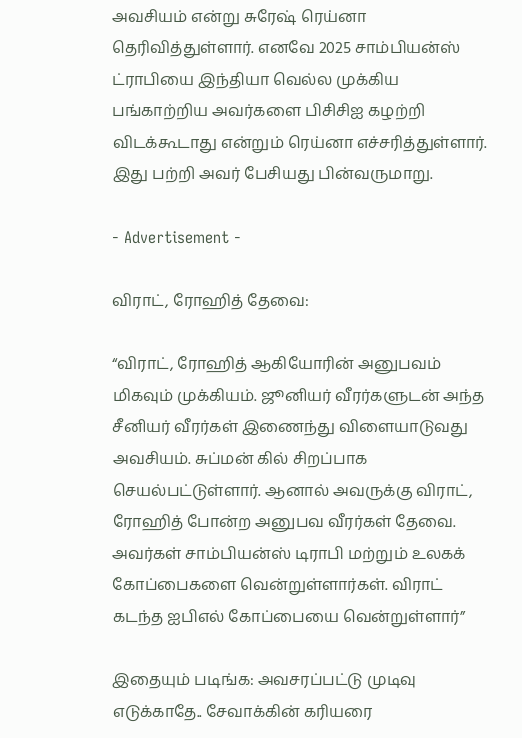அவசியம் என்று சுரேஷ் ரெய்னா தெரிவித்துள்ளார். எனவே 2025 சாம்பியன்ஸ் ட்ராபியை இந்தியா வெல்ல முக்கிய பங்காற்றிய அவர்களை பிசிசிஐ கழற்றி விடக்கூடாது என்றும் ரெய்னா எச்சரித்துள்ளார். இது பற்றி அவர் பேசியது பின்வருமாறு.

- Advertisement -

விராட், ரோஹித் தேவை:

“விராட், ரோஹித் ஆகியோரின் அனுபவம் மிகவும் முக்கியம். ஜூனியர் வீரர்களுடன் அந்த சீனியர் வீரர்கள் இணைந்து விளையாடுவது அவசியம். சுப்மன் கில் சிறப்பாக செயல்பட்டுள்ளார். ஆனால் அவருக்கு விராட், ரோஹித் போன்ற அனுபவ வீரர்கள் தேவை. அவர்கள் சாம்பியன்ஸ் டிராபி மற்றும் உலகக் கோப்பைகளை வென்றுள்ளார்கள். விராட் கடந்த ஐபிஎல் கோப்பையை வென்றுள்ளார்”

இதையும் படிங்க: அவசரப்பட்டு முடிவு எடுக்காதே.. சேவாக்கின் கரியரை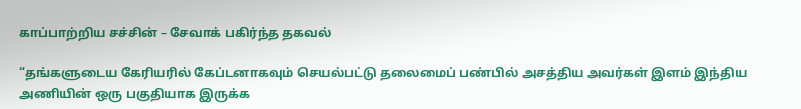காப்பாற்றிய சச்சின் – சேவாக் பகிர்ந்த தகவல்

“தங்களுடைய கேரியரில் கேப்டனாகவும் செயல்பட்டு தலைமைப் பண்பில் அசத்திய அவர்கள் இளம் இந்திய அணியின் ஒரு பகுதியாக இருக்க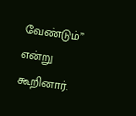வேண்டும்” என்று கூறினார்.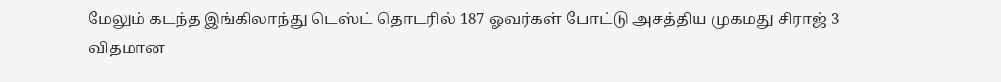மேலும் கடந்த இங்கிலாந்து டெஸ்ட் தொடரில் 187 ஓவர்கள் போட்டு அசத்திய முகமது சிராஜ் 3 விதமான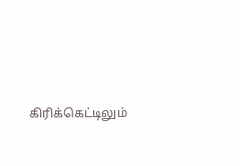கிரிக்கெட்டிலும்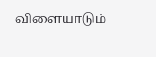விளையாடும்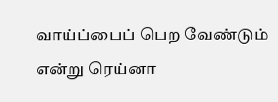வாய்ப்பைப் பெற வேண்டும் என்று ரெய்னா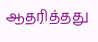ஆதரித்தது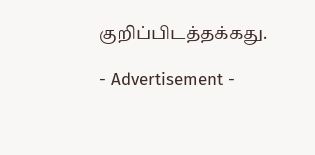குறிப்பிடத்தக்கது.

- Advertisement -